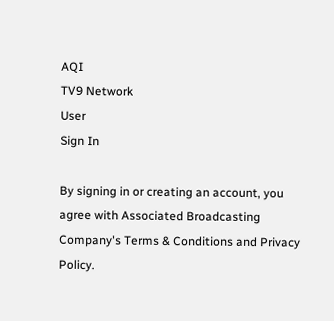AQI
TV9 Network
User
Sign In

By signing in or creating an account, you agree with Associated Broadcasting Company's Terms & Conditions and Privacy Policy.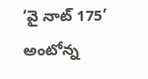‘వై నాట్‌ 175’ అంటోన్న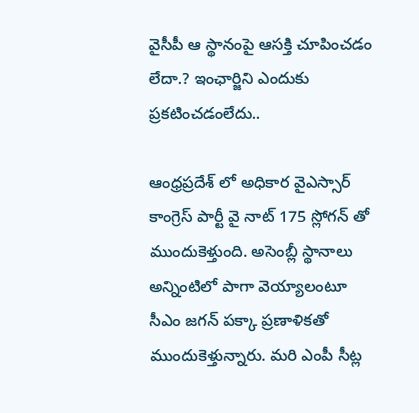వైసీపీ ఆ స్థానంపై ఆసక్తి చూపించడం లేదా.? ఇంఛార్జిని ఎందుకు ప్రకటించడంలేదు..

ఆంధ్రప్రదేశ్ లో అధికార వైఎస్సార్ కాంగ్రెస్ పార్టీ వై నాట్ 175 స్లోగన్ తో ముందుకెళ్తుంది. అసెంబ్లీ స్థానాలు అన్నింటిలో పాగా వెయ్యాలంటూ సీఎం జగన్ పక్కా ప్రణాళికతో ముందుకెళ్తున్నారు. మరి ఎంపీ సీట్ల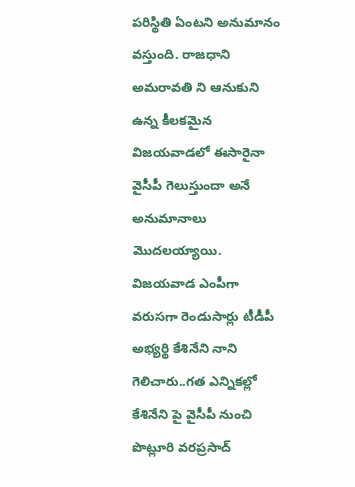పరిస్థితి ఏంటని అనుమానం వస్తుంది. రాజధాని అమరావతి ని ఆనుకుని ఉన్న కీలకమైన విజయవాడలో ఈసారైనా వైసీపీ గెలుస్తుందా అనే అనుమానాలు మొదలయ్యాయి. విజయవాడ ఎంపీగా వరుసగా రెండుసార్లు టీడీపీ అభ్యర్థి కేశినేని నాని గెలిచారు..గత ఎన్నికల్లో కేశినేని పై వైసీపీ నుంచి పొట్లూరి వరప్రసాద్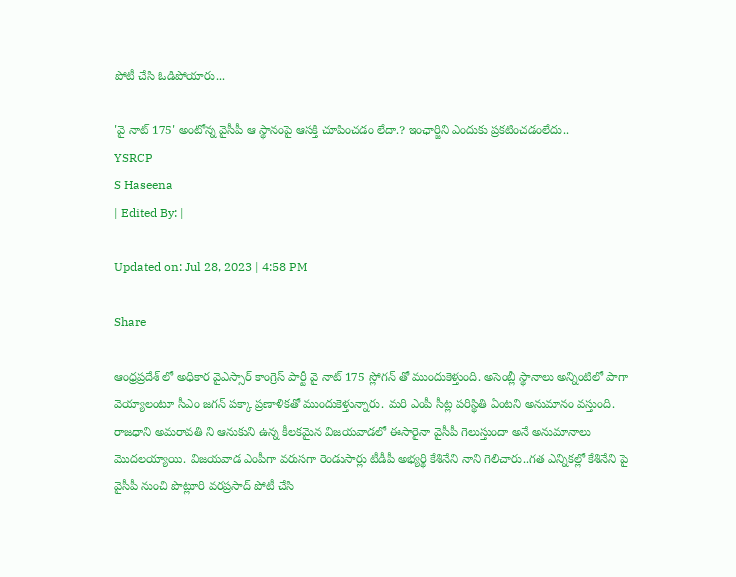పోటీ చేసి ఓడిపోయారు...

'వై నాట్‌ 175' అంటోన్న వైసీపీ ఆ స్థానంపై ఆసక్తి చూపించడం లేదా.? ఇంఛార్జిని ఎందుకు ప్రకటించడంలేదు..
YSRCP
S Haseena
| Edited By: |

Updated on: Jul 28, 2023 | 4:58 PM

Share

ఆంధ్రప్రదేశ్ లో అధికార వైఎస్సార్ కాంగ్రెస్ పార్టీ వై నాట్ 175 స్లోగన్ తో ముందుకెళ్తుంది. అసెంబ్లీ స్థానాలు అన్నింటిలో పాగా వెయ్యాలంటూ సీఎం జగన్ పక్కా ప్రణాళికతో ముందుకెళ్తున్నారు. మరి ఎంపీ సీట్ల పరిస్థితి ఏంటని అనుమానం వస్తుంది. రాజధాని అమరావతి ని ఆనుకుని ఉన్న కీలకమైన విజయవాడలో ఈసారైనా వైసీపీ గెలుస్తుందా అనే అనుమానాలు మొదలయ్యాయి. విజయవాడ ఎంపీగా వరుసగా రెండుసార్లు టీడీపీ అభ్యర్థి కేశినేని నాని గెలిచారు..గత ఎన్నికల్లో కేశినేని పై వైసీపీ నుంచి పొట్లూరి వరప్రసాద్ పోటీ చేసి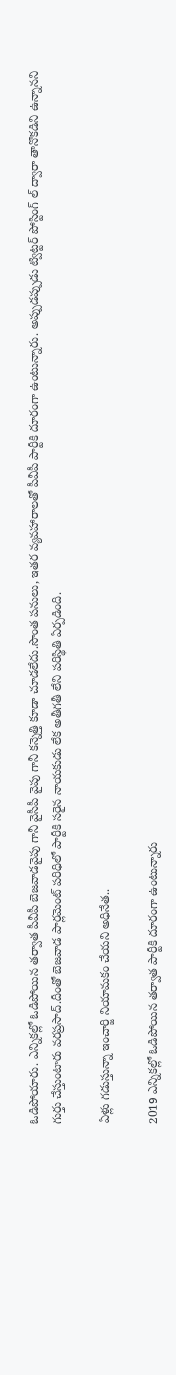ఓడిపోయారు. ఎన్నికల్లో ఓడిపోయిన తర్వాత పీవీపీ బెజవాడవైపు గానీ వైసీపీ వైపు గానీ కన్నెత్తి కూడా చూడలేదు.సొంత పనులు, ఇతర వ్యవహారాలతో పీవీపీ పార్టీకి దూరంగా ఉంటున్నారు. అప్పుడప్పుడు ట్విట్టర్ పోస్టింగ్ ల్ ద్వారా తానొకడిని ఉన్నానని గుర్తు చేస్తుంటారు వరప్రసాద్.దీంతో బెజవాడ పార్లమెంట్ పరిధిలో పార్టీకి సరైన నాయకుడు లేక అతీగతీ లేని పరిస్థితి ఏర్పడింది.

ఏళ్లు గడుస్తున్నా ఇంచార్జి నియామకం చేయని అధినేత..

2019 ఎన్నికల్లో ఓడిపోయిన తర్వాత పార్టీకి దూరంగా ఉంటున్నారు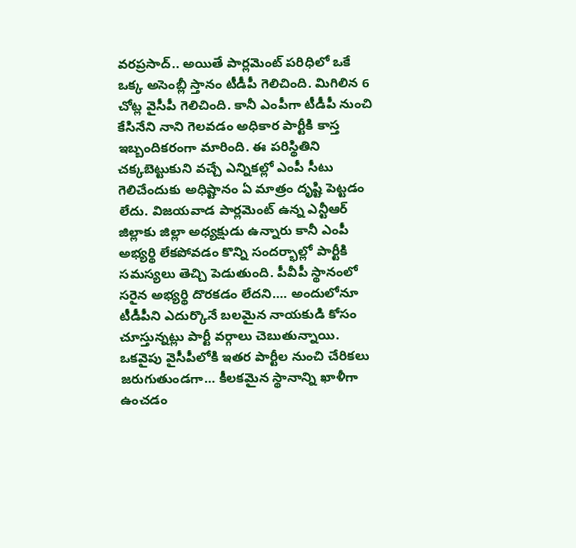వరప్రసాద్.. అయితే పార్లమెంట్ పరిధిలో ఒకే ఒక్క అసెంబ్లీ స్తానం టీడీపీ గెలిచింది. మిగిలిన 6 చోట్ల వైసీపీ గెలిచింది. కానీ ఎంపీగా టీడీపీ నుంచి కేసినేని నాని గెలవడం అధికార పార్టీకి కాస్త ఇబ్బందికరంగా మారింది. ఈ పరిస్థితిని చక్కబెట్టుకుని వచ్చే ఎన్నికల్లో ఎంపీ సీటు గెలిచేందుకు అధిష్టానం ఏ మాత్రం దృష్టి పెట్టడం లేదు. విజయవాడ పార్లమెంట్ ఉన్న ఎన్టీఆర్ జిల్లాకు జిల్లా అధ్యక్షుడు ఉన్నారు కానీ ఎంపీ అభ్యర్థి లేకపోవడం కొన్ని సందర్భాల్లో పార్టీకి సమస్యలు తెచ్చి పెడుతుంది. పీవీపీ స్థానంలో సరైన అభ్యర్థి దొరకడం లేదని…. అందులోనూ టీడీపీని ఎదుర్కొనే బలమైన నాయకుడి కోసం చూస్తున్నట్లు పార్టీ వర్గాలు చెబుతున్నాయి. ఒకవైపు వైసీపీలోకి ఇతర పార్టీల నుంచి చేరికలు జరుగుతుండగా… కీలకమైన స్థానాన్ని ఖాళీగా ఉంచడం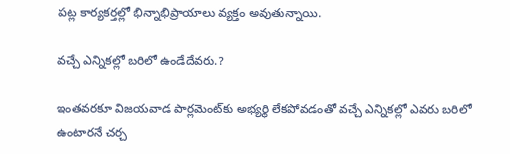పట్ల కార్యకర్తల్లో భిన్నాభిప్రాయాలు వ్యక్తం అవుతున్నాయి.

వచ్చే ఎన్నికల్లో బరిలో ఉండేదేవరు.?

ఇంతవరకూ విజయవాడ పార్లమెంట్‌కు అభ్యర్థి లేకపోవడంతో వచ్చే ఎన్నికల్లో ఎవరు బరిలో ఉంటారనే చర్చ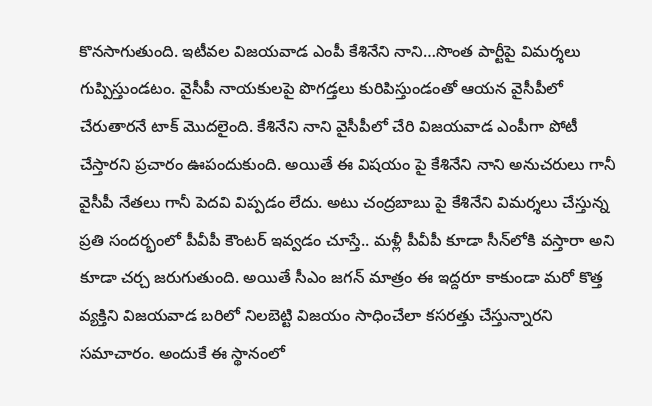కొనసాగుతుంది. ఇటీవల విజయవాడ ఎంపీ కేశినేని నాని…సొంత పార్టీపై విమర్శలు గుప్పిస్తుండటం. వైసీపీ నాయకులపై పొగడ్తలు కురిపిస్తుండంతో ఆయన వైసీపీలో చేరుతారనే టాక్ మొదలైంది. కేశినేని నాని వైసీపీలో చేరి విజయవాడ ఎంపీగా పోటీ చేస్తారని ప్రచారం ఊపందుకుంది. అయితే ఈ విషయం పై కేశినేని నాని అనుచరులు గానీ వైసీపీ నేతలు గానీ పెదవి విప్పడం లేదు. అటు చంద్రబాబు పై కేశినేని విమర్శలు చేస్తున్న ప్రతి సందర్భంలో పీవీపీ కౌంటర్ ఇవ్వడం చూస్తే.. మళ్లీ పీవీపీ కూడా సీన్‌లోకి వస్తారా అని కూడా చర్చ జరుగుతుంది. అయితే సీఎం జగన్ మాత్రం ఈ ఇద్దరూ కాకుండా మరో కొత్త వ్యక్తిని విజయవాడ బరిలో నిలబెట్టి విజయం సాధించేలా కసరత్తు చేస్తున్నారని సమాచారం. అందుకే ఈ స్థానంలో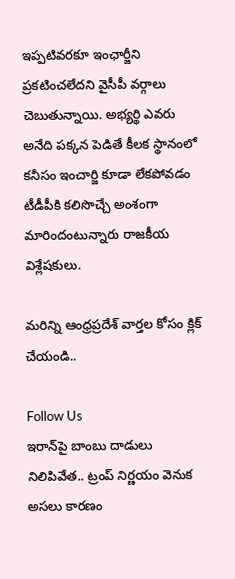ఇప్పటివరకూ ఇంఛార్జీని ప్రకటించలేదని వైసీపీ వర్గాలు చెబుతున్నాయి. అభ్యర్థి ఎవరు అనేది పక్కన పెడితే కీలక స్థానంలో కనీసం ఇంచార్జి కూడా లేకపోవడం టీడీపీకి కలిసొచ్చే అంశంగా మారిందంటున్నారు రాజకీయ విశ్లేషకులు.

మరిన్ని ఆంధ్రప్రదేశ్ వార్తల కోసం క్లిక్ చేయండి..

Follow Us
ఇరాన్‌పై బాంబు దాడులు నిలిపివేత.. ట్రంప్ నిర్ణయం వెనుక అసలు కారణం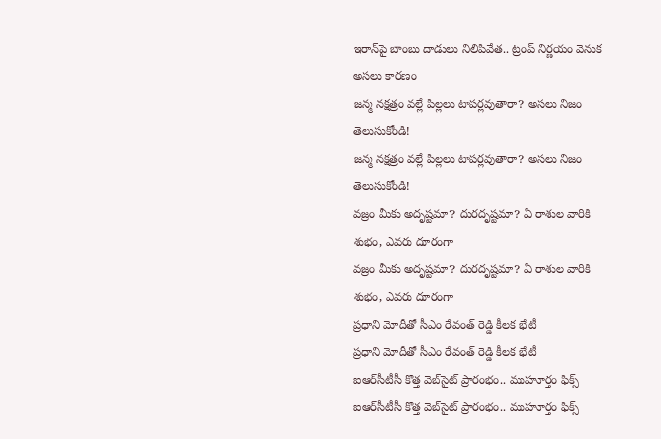ఇరాన్‌పై బాంబు దాడులు నిలిపివేత.. ట్రంప్ నిర్ణయం వెనుక అసలు కారణం
జన్మ నక్షత్రం వల్లే పిల్లలు టాపర్లవుతారా? అసలు నిజం తెలుసుకోండి!
జన్మ నక్షత్రం వల్లే పిల్లలు టాపర్లవుతారా? అసలు నిజం తెలుసుకోండి!
వజ్రం మీకు అదృష్టమా? దురదృష్టమా? ఏ రాశుల వారికి శుభం, ఎవరు దూరంగా
వజ్రం మీకు అదృష్టమా? దురదృష్టమా? ఏ రాశుల వారికి శుభం, ఎవరు దూరంగా
ప్రధాని మోదీతో సీఎం రేవంత్ రెడ్డి కీలక భేటీ
ప్రధాని మోదీతో సీఎం రేవంత్ రెడ్డి కీలక భేటీ
ఐఆర్‌సీటీసీ కొత్త వెబ్‌సైట్ ప్రారంభం.. ముహూర్తం ఫిక్స్
ఐఆర్‌సీటీసీ కొత్త వెబ్‌సైట్ ప్రారంభం.. ముహూర్తం ఫిక్స్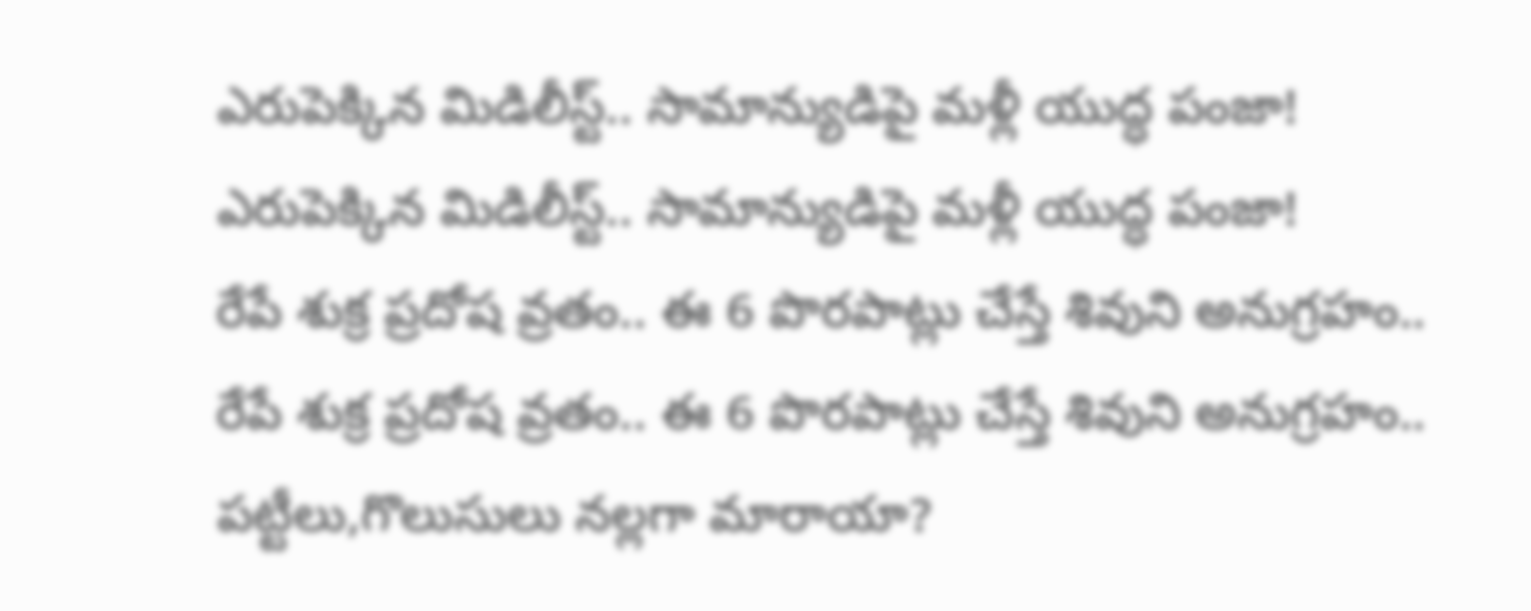ఎరుపెక్కిన మిడిలీస్ట్.. సామాన్యుడిపై మళ్లీ యుద్ధ పంజా!
ఎరుపెక్కిన మిడిలీస్ట్.. సామాన్యుడిపై మళ్లీ యుద్ధ పంజా!
రేపే శుక్ర ప్రదోష వ్రతం.. ఈ 6 పొరపాట్లు చేస్తే శివుని అనుగ్రహం..
రేపే శుక్ర ప్రదోష వ్రతం.. ఈ 6 పొరపాట్లు చేస్తే శివుని అనుగ్రహం..
పట్టీలు,గొలుసులు నల్లగా మారాయా?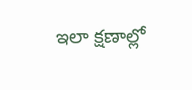ఇలా క్షణాల్లో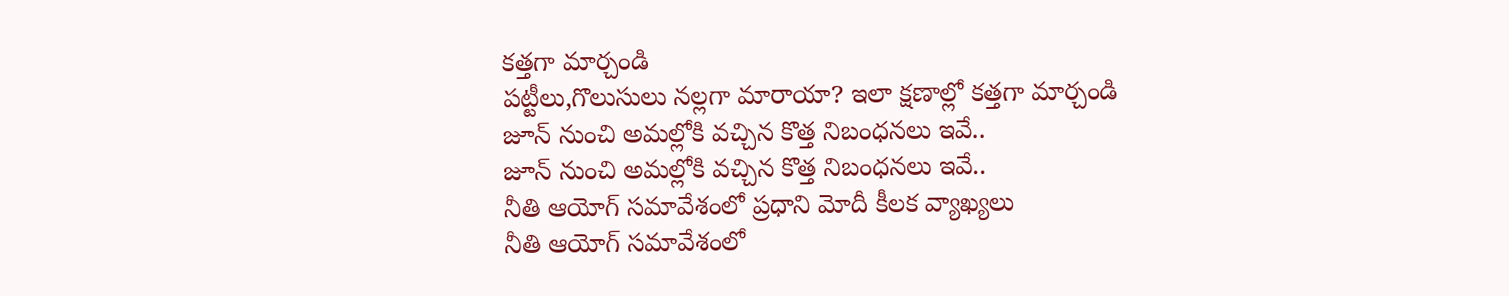కత్తగా మార్చండి
పట్టీలు,గొలుసులు నల్లగా మారాయా? ఇలా క్షణాల్లో కత్తగా మార్చండి
జూన్ నుంచి అమల్లోకి వచ్చిన కొత్త నిబంధనలు ఇవే..
జూన్ నుంచి అమల్లోకి వచ్చిన కొత్త నిబంధనలు ఇవే..
నీతి ఆయోగ్‌ సమావేశంలో ప్రధాని మోదీ కీలక వ్యాఖ్యలు
నీతి ఆయోగ్‌ సమావేశంలో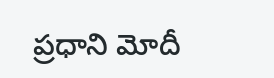ప్రధాని మోదీ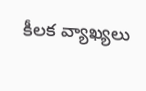కీలక వ్యాఖ్యలు